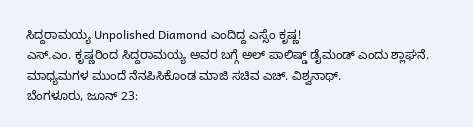ಸಿದ್ದರಾಮಯ್ಯ Unpolished Diamond ಎಂದಿದ್ದ ಎಸ್ಸೆಂ ಕೃಷ್ಣ!
ಎಸ್.ಎಂ. ಕೃಷ್ಣರಿಂದ ಸಿದ್ದರಾಮಯ್ಯ ಅವರ ಬಗ್ಗೆ ಅಲ್ ಪಾಲಿಷ್ಡ್ ಡೈಮಂಡ್ ಎಂದು ಶ್ಲಾಘನೆ. ಮಾಧ್ಯಮಗಳ ಮುಂದೆ ನೆನಪಿಸಿಕೊಂಡ ಮಾಜಿ ಸಚಿವ ಎಚ್. ವಿಶ್ವನಾಥ್.
ಬೆಂಗಳೂರು, ಜೂನ್ 23: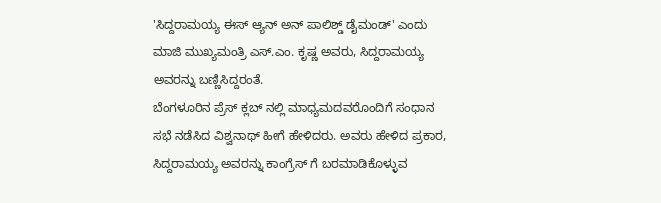'ಸಿದ್ದರಾಮಯ್ಯ ಈಸ್ ಆ್ಯನ್ ಅನ್ ಪಾಲಿಶ್ಡ್ ಡೈಮಂಡ್' ಎಂದು ಮಾಜಿ ಮುಖ್ಯಮಂತ್ರಿ ಎಸ್.ಎಂ. ಕೃಷ್ಣ ಅವರು, ಸಿದ್ದರಾಮಯ್ಯ ಅವರನ್ನು ಬಣ್ಣಿಸಿದ್ದರಂತೆ.
ಬೆಂಗಳೂರಿನ ಪ್ರೆಸ್ ಕ್ಲಬ್ ನಲ್ಲಿ ಮಾಧ್ಯಮದವರೊಂದಿಗೆ ಸಂಧಾನ ಸಭೆ ನಡೆಸಿದ ವಿಶ್ವನಾಥ್ ಹೀಗೆ ಹೇಳಿದರು. ಅವರು ಹೇಳಿದ ಪ್ರಕಾರ, ಸಿದ್ದರಾಮಯ್ಯ ಅವರನ್ನು ಕಾಂಗ್ರೆಸ್ ಗೆ ಬರಮಾಡಿಕೊಳ್ಳುವ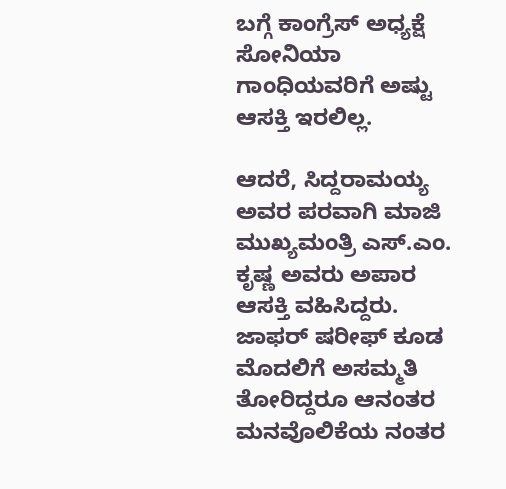ಬಗ್ಗೆ ಕಾಂಗ್ರೆಸ್ ಅಧ್ಯಕ್ಷೆ ಸೋನಿಯಾ ಗಾಂಧಿಯವರಿಗೆ ಅಷ್ಟು ಆಸಕ್ತಿ ಇರಲಿಲ್ಲ.

ಆದರೆ, ಸಿದ್ದರಾಮಯ್ಯ ಅವರ ಪರವಾಗಿ ಮಾಜಿ ಮುಖ್ಯಮಂತ್ರಿ ಎಸ್.ಎಂ. ಕೃಷ್ಣ ಅವರು ಅಪಾರ ಆಸಕ್ತಿ ವಹಿಸಿದ್ದರು. ಜಾಫರ್ ಷರೀಫ್ ಕೂಡ ಮೊದಲಿಗೆ ಅಸಮ್ಮತಿ ತೋರಿದ್ದರೂ ಆನಂತರ ಮನವೊಲಿಕೆಯ ನಂತರ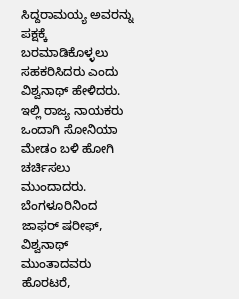ಸಿದ್ದರಾಮಯ್ಯ ಅವರನ್ನು ಪಕ್ಷಕ್ಕೆ ಬರಮಾಡಿಕೊಳ್ಳಲು ಸಹಕರಿಸಿದರು ಎಂದು ವಿಶ್ವನಾಥ್ ಹೇಳಿದರು.
ಇಲ್ಲಿ ರಾಜ್ಯ ನಾಯಕರು ಒಂದಾಗಿ ಸೋನಿಯಾ ಮೇಡಂ ಬಳಿ ಹೋಗಿ ಚರ್ಚಿಸಲು ಮುಂದಾದರು. ಬೆಂಗಳೂರಿನಿಂದ ಜಾಫರ್ ಷರೀಫ್, ವಿಶ್ವನಾಥ್ ಮುಂತಾದವರು ಹೊರಟರೆ,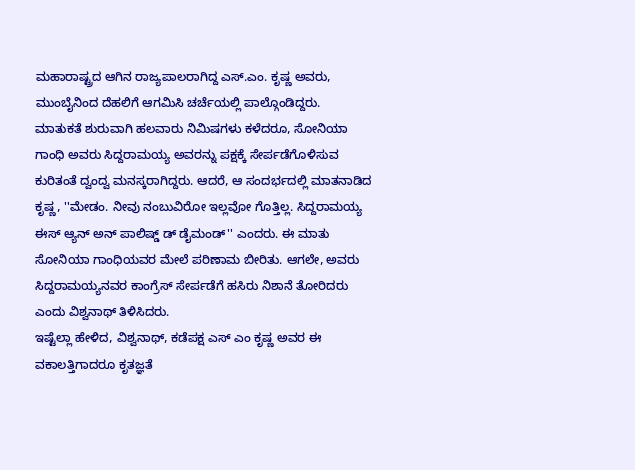ಮಹಾರಾಷ್ಟ್ರದ ಆಗಿನ ರಾಜ್ಯಪಾಲರಾಗಿದ್ದ ಎಸ್.ಎಂ. ಕೃಷ್ಣ ಅವರು, ಮುಂಬೈನಿಂದ ದೆಹಲಿಗೆ ಆಗಮಿಸಿ ಚರ್ಚೆಯಲ್ಲಿ ಪಾಲ್ಗೊಂಡಿದ್ದರು.
ಮಾತುಕತೆ ಶುರುವಾಗಿ ಹಲವಾರು ನಿಮಿಷಗಳು ಕಳೆದರೂ, ಸೋನಿಯಾ ಗಾಂಧಿ ಅವರು ಸಿದ್ದರಾಮಯ್ಯ ಅವರನ್ನು ಪಕ್ಷಕ್ಕೆ ಸೇರ್ಪಡೆಗೊಳಿಸುವ ಕುರಿತಂತೆ ದ್ವಂದ್ವ ಮನಸ್ಕರಾಗಿದ್ದರು. ಆದರೆ, ಆ ಸಂದರ್ಭದಲ್ಲಿ ಮಾತನಾಡಿದ ಕೃಷ್ಣ, ''ಮೇಡಂ. ನೀವು ನಂಬುವಿರೋ ಇಲ್ಲವೋ ಗೊತ್ತಿಲ್ಲ. ಸಿದ್ದರಾಮಯ್ಯ ಈಸ್ ಆ್ಯನ್ ಅನ್ ಪಾಲಿಷ್ಡ್ ಡ್ ಡೈಮಂಡ್'' ಎಂದರು. ಈ ಮಾತು ಸೋನಿಯಾ ಗಾಂಧಿಯವರ ಮೇಲೆ ಪರಿಣಾಮ ಬೀರಿತು. ಆಗಲೇ, ಅವರು ಸಿದ್ದರಾಮಯ್ಯನವರ ಕಾಂಗ್ರೆಸ್ ಸೇರ್ಪಡೆಗೆ ಹಸಿರು ನಿಶಾನೆ ತೋರಿದರು ಎಂದು ವಿಶ್ವನಾಥ್ ತಿಳಿಸಿದರು.
ಇಷ್ಟೆಲ್ಲಾ ಹೇಳಿದ, ವಿಶ್ವನಾಥ್, ಕಡೆಪಕ್ಷ ಎಸ್ ಎಂ ಕೃಷ್ಣ ಅವರ ಈ ವಕಾಲತ್ತಿಗಾದರೂ ಕೃತಜ್ಞತೆ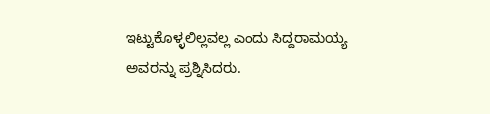ಇಟ್ಟುಕೊಳ್ಳಲಿಲ್ಲವಲ್ಲ ಎಂದು ಸಿದ್ದರಾಮಯ್ಯ ಅವರನ್ನು ಪ್ರಶ್ನಿಸಿದರು.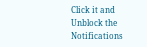Click it and Unblock the Notifications